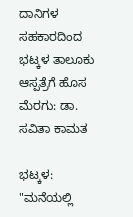ದಾನಿಗಳ ಸಹಕಾರದಿಂದ ಭಟ್ಕಳ ತಾಲೂಕು ಆಸ್ಪತ್ರೆಗೆ ಹೊಸ ಮೆರಗು: ಡಾ. ಸವಿತಾ ಕಾಮತ

ಭಟ್ಕಳ: "ಮನೆಯಲ್ಲಿ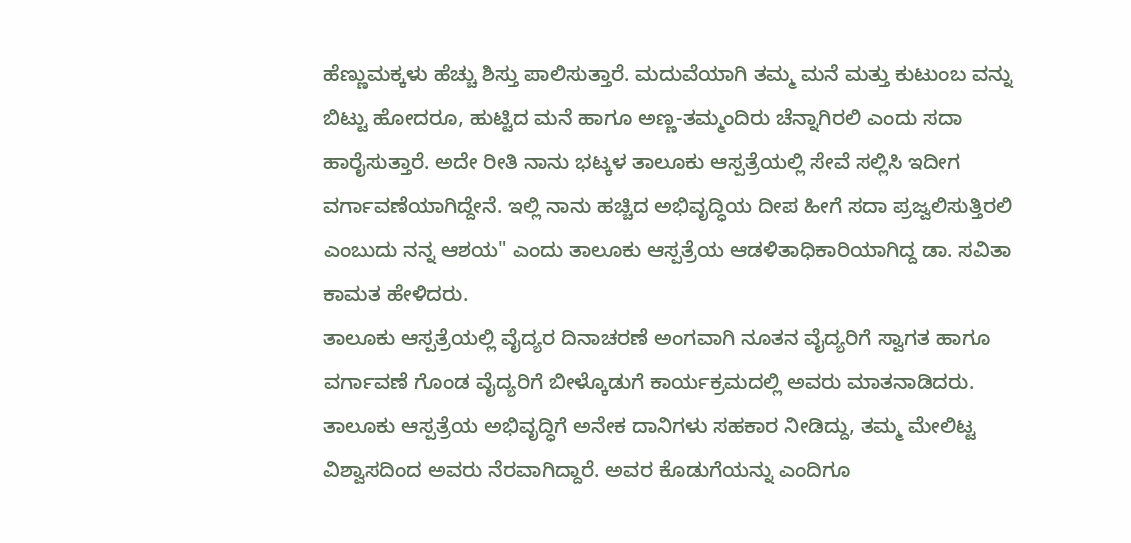ಹೆಣ್ಣುಮಕ್ಕಳು ಹೆಚ್ಚು ಶಿಸ್ತು ಪಾಲಿಸುತ್ತಾರೆ. ಮದುವೆಯಾಗಿ ತಮ್ಮ ಮನೆ ಮತ್ತು ಕುಟುಂಬ ವನ್ನು ಬಿಟ್ಟು ಹೋದರೂ, ಹುಟ್ಟಿದ ಮನೆ ಹಾಗೂ ಅಣ್ಣ-ತಮ್ಮಂದಿರು ಚೆನ್ನಾಗಿರಲಿ ಎಂದು ಸದಾ ಹಾರೈಸುತ್ತಾರೆ. ಅದೇ ರೀತಿ ನಾನು ಭಟ್ಕಳ ತಾಲೂಕು ಆಸ್ಪತ್ರೆಯಲ್ಲಿ ಸೇವೆ ಸಲ್ಲಿಸಿ ಇದೀಗ ವರ್ಗಾವಣೆಯಾಗಿದ್ದೇನೆ. ಇಲ್ಲಿ ನಾನು ಹಚ್ಚಿದ ಅಭಿವೃದ್ಧಿಯ ದೀಪ ಹೀಗೆ ಸದಾ ಪ್ರಜ್ವಲಿಸುತ್ತಿರಲಿ ಎಂಬುದು ನನ್ನ ಆಶಯ" ಎಂದು ತಾಲೂಕು ಆಸ್ಪತ್ರೆಯ ಆಡಳಿತಾಧಿಕಾರಿಯಾಗಿದ್ದ ಡಾ. ಸವಿತಾ ಕಾಮತ ಹೇಳಿದರು.
ತಾಲೂಕು ಆಸ್ಪತ್ರೆಯಲ್ಲಿ ವೈದ್ಯರ ದಿನಾಚರಣೆ ಅಂಗವಾಗಿ ನೂತನ ವೈದ್ಯರಿಗೆ ಸ್ವಾಗತ ಹಾಗೂ ವರ್ಗಾವಣೆ ಗೊಂಡ ವೈದ್ಯರಿಗೆ ಬೀಳ್ಕೊಡುಗೆ ಕಾರ್ಯಕ್ರಮದಲ್ಲಿ ಅವರು ಮಾತನಾಡಿದರು.
ತಾಲೂಕು ಆಸ್ಪತ್ರೆಯ ಅಭಿವೃದ್ಧಿಗೆ ಅನೇಕ ದಾನಿಗಳು ಸಹಕಾರ ನೀಡಿದ್ದು, ತಮ್ಮ ಮೇಲಿಟ್ಟ ವಿಶ್ವಾಸದಿಂದ ಅವರು ನೆರವಾಗಿದ್ದಾರೆ. ಅವರ ಕೊಡುಗೆಯನ್ನು ಎಂದಿಗೂ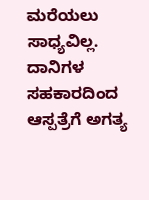ಮರೆಯಲು ಸಾಧ್ಯವಿಲ್ಲ. ದಾನಿಗಳ ಸಹಕಾರದಿಂದ ಆಸ್ಪತ್ರೆಗೆ ಅಗತ್ಯ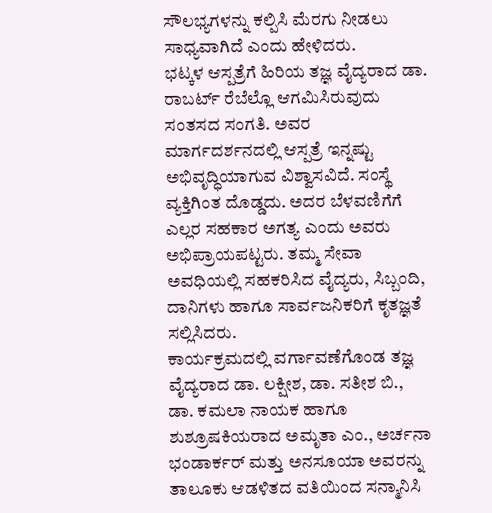ಸೌಲಭ್ಯಗಳನ್ನು ಕಲ್ಪಿಸಿ ಮೆರಗು ನೀಡಲು ಸಾಧ್ಯವಾಗಿದೆ ಎಂದು ಹೇಳಿದರು.
ಭಟ್ಕಳ ಆಸ್ಪತ್ರೆಗೆ ಹಿರಿಯ ತಜ್ಞ ವೈದ್ಯರಾದ ಡಾ. ರಾಬರ್ಟ್ ರೆಬೆಲ್ಲೊ ಆಗಮಿಸಿರುವುದು ಸಂತಸದ ಸಂಗತಿ. ಅವರ ಮಾರ್ಗದರ್ಶನದಲ್ಲಿ ಆಸ್ಪತ್ರೆ ಇನ್ನಷ್ಟು ಅಭಿವೃದ್ಧಿಯಾಗುವ ವಿಶ್ವಾಸವಿದೆ. ಸಂಸ್ಥೆ ವ್ಯಕ್ತಿಗಿಂತ ದೊಡ್ಡದು. ಅದರ ಬೆಳವಣಿಗೆಗೆ ಎಲ್ಲರ ಸಹಕಾರ ಅಗತ್ಯ ಎಂದು ಅವರು ಅಭಿಪ್ರಾಯಪಟ್ಟರು. ತಮ್ಮ ಸೇವಾ ಅವಧಿಯಲ್ಲಿ ಸಹಕರಿಸಿದ ವೈದ್ಯರು, ಸಿಬ್ಬಂದಿ, ದಾನಿಗಳು ಹಾಗೂ ಸಾರ್ವಜನಿಕರಿಗೆ ಕೃತಜ್ಞತೆ ಸಲ್ಲಿಸಿದರು.
ಕಾರ್ಯಕ್ರಮದಲ್ಲಿ ವರ್ಗಾವಣೆಗೊಂಡ ತಜ್ಞ ವೈದ್ಯರಾದ ಡಾ. ಲಕ್ಷೀಶ, ಡಾ. ಸತೀಶ ಬಿ., ಡಾ. ಕಮಲಾ ನಾಯಕ ಹಾಗೂ ಶುಶ್ರೂಷಕಿಯರಾದ ಅಮೃತಾ ಎಂ., ಅರ್ಚನಾ ಭಂಡಾರ್ಕರ್ ಮತ್ತು ಅನಸೂಯಾ ಅವರನ್ನು ತಾಲೂಕು ಆಡಳಿತದ ವತಿಯಿಂದ ಸನ್ಮಾನಿಸಿ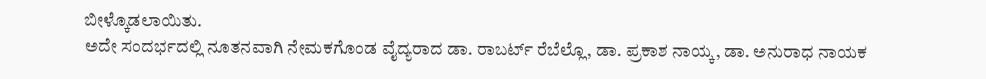ಬೀಳ್ಕೊಡಲಾಯಿತು.
ಅದೇ ಸಂದರ್ಭದಲ್ಲಿ ನೂತನವಾಗಿ ನೇಮಕಗೊಂಡ ವೈದ್ಯರಾದ ಡಾ. ರಾಬರ್ಟ್ ರೆಬೆಲ್ಲೊ, ಡಾ. ಪ್ರಕಾಶ ನಾಯ್ಕ, ಡಾ. ಅನುರಾಧ ನಾಯಕ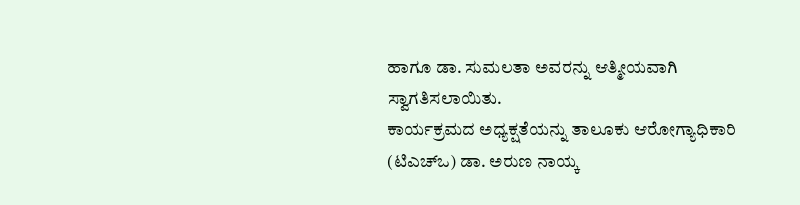ಹಾಗೂ ಡಾ. ಸುಮಲತಾ ಅವರನ್ನು ಆತ್ಮೀಯವಾಗಿ ಸ್ವಾಗತಿಸಲಾಯಿತು.
ಕಾರ್ಯಕ್ರಮದ ಅಧ್ಯಕ್ಷತೆಯನ್ನು ತಾಲೂಕು ಆರೋಗ್ಯಾಧಿಕಾರಿ (ಟಿಎಚ್ಒ) ಡಾ. ಅರುಣ ನಾಯ್ಕ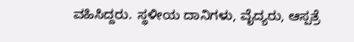ವಹಿಸಿದ್ದರು. ಸ್ಥಳೀಯ ದಾನಿಗಳು, ವೈದ್ಯರು, ಆಸ್ಪತ್ರೆ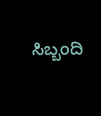ಸಿಬ್ಬಂದಿ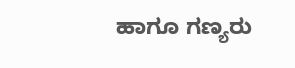ಹಾಗೂ ಗಣ್ಯರು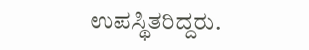ಉಪಸ್ಥಿತರಿದ್ದರು.